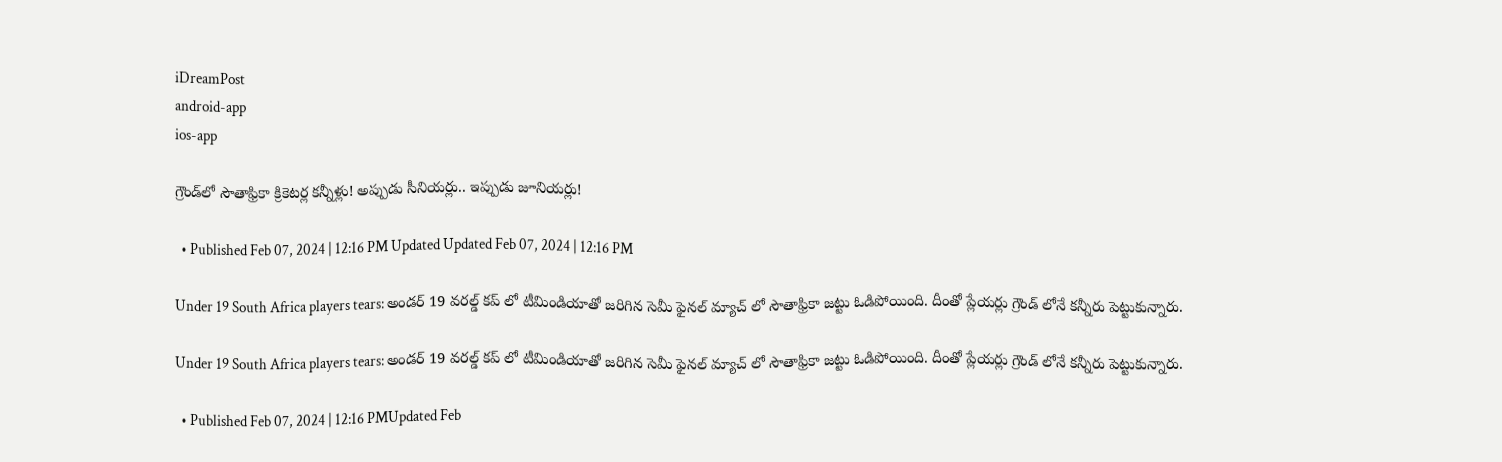iDreamPost
android-app
ios-app

గ్రౌండ్‌లో సౌతాఫ్రికా క్రికెటర్ల కన్నీళ్లు! అప్పుడు సీనియర్లు.. ఇప్పుడు జూనియర్లు!

  • Published Feb 07, 2024 | 12:16 PM Updated Updated Feb 07, 2024 | 12:16 PM

Under 19 South Africa players tears: అండర్ 19 వరల్డ్ కప్ లో టీమిండియాతో జరిగిన సెమీ ఫైనల్ మ్యాచ్ లో సౌతాఫ్రికా జట్టు ఓడిపోయింది. దీంతో ప్లేయర్లు గ్రౌండ్ లోనే కన్నీరు పెట్టుకున్నారు.

Under 19 South Africa players tears: అండర్ 19 వరల్డ్ కప్ లో టీమిండియాతో జరిగిన సెమీ ఫైనల్ మ్యాచ్ లో సౌతాఫ్రికా జట్టు ఓడిపోయింది. దీంతో ప్లేయర్లు గ్రౌండ్ లోనే కన్నీరు పెట్టుకున్నారు.

  • Published Feb 07, 2024 | 12:16 PMUpdated Feb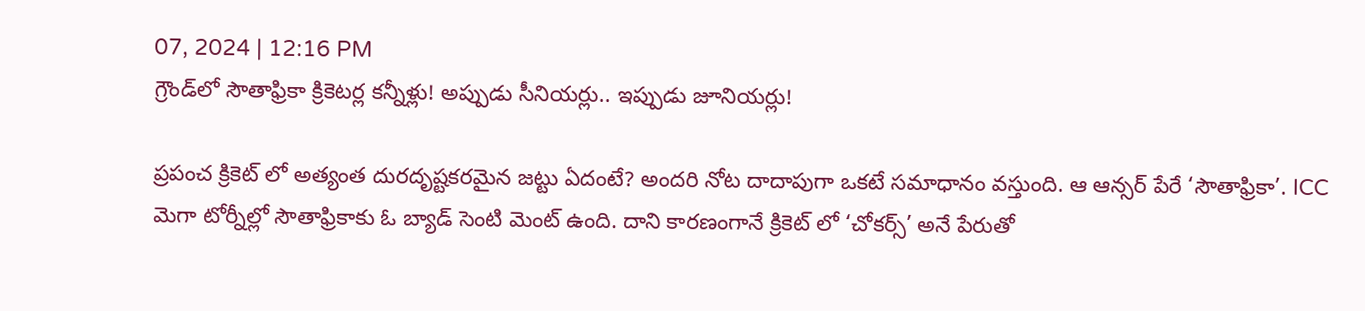07, 2024 | 12:16 PM
గ్రౌండ్‌లో సౌతాఫ్రికా క్రికెటర్ల కన్నీళ్లు! అప్పుడు సీనియర్లు.. ఇప్పుడు జూనియర్లు!

ప్రపంచ క్రికెట్ లో అత్యంత దురదృష్టకరమైన జట్టు ఏదంటే? అందరి నోట దాదాపుగా ఒకటే సమాధానం వస్తుంది. ఆ ఆన్సర్ పేరే ‘సౌతాఫ్రికా’. ICC మెగా టోర్నీల్లో సౌతాఫ్రికాకు ఓ బ్యాడ్ సెంటి మెంట్ ఉంది. దాని కారణంగానే క్రికెట్ లో ‘చోకర్స్’ అనే పేరుతో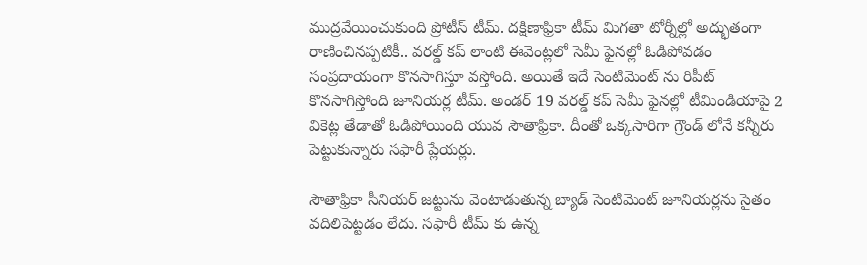ముద్రవేయించుకుంది ప్రోటీస్ టీమ్. దక్షిణాఫ్రికా టీమ్ మిగతా టోర్నీల్లో అద్భుతంగా రాణించినప్పటికీ.. వరల్డ్ కప్ లాంటి ఈవెంట్లలో సెమీ ఫైనల్లో ఓడిపోవడం సంప్రదాయంగా కొనసాగిస్తూ వస్తోంది. అయితే ఇదే సెంటిమెంట్ ను రిపీట్ కొనసాగిస్తోంది జూనియర్ల టీమ్. అండర్ 19 వరల్డ్ కప్ సెమీ ఫైనల్లో టీమిండియాపై 2 వికెట్ల తేడాతో ఓడిపోయింది యువ సౌతాఫ్రికా. దీంతో ఒక్కసారిగా గ్రౌండ్ లోనే కన్నీరు పెట్టుకున్నారు సఫారీ ప్లేయర్లు.

సౌతాఫ్రికా సీనియర్ జట్టును వెంటాడుతున్న బ్యాడ్ సెంటిమెంట్ జూనియర్లను సైతం వదిలిపెట్టడం లేదు. సఫారీ టీమ్ కు ఉన్న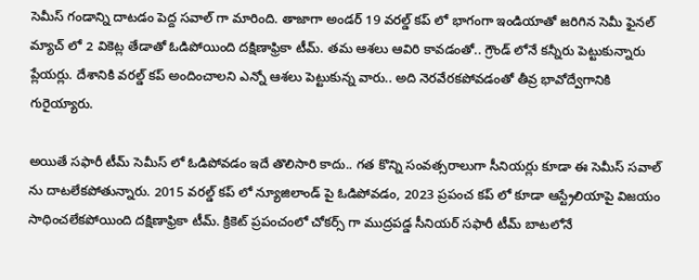సెమీస్ గండాన్ని దాటడం పెద్ద సవాల్ గా మారింది. తాజాగా అండర్ 19 వరల్డ్ కప్ లో భాగంగా ఇండియాతో జరిగిన సెమీ ఫైనల్ మ్యాచ్ లో 2 వికెట్ల తేడాతో ఓడిపోయింది దక్షిణాఫ్రికా టీమ్. తమ ఆశలు ఆవిరి కావడంతో.. గ్రౌండ్ లోనే కన్నీరు పెట్టుకున్నారు ప్లేయర్లు. దేశానికి వరల్డ్ కప్ అందించాలని ఎన్నో ఆశలు పెట్టుకున్న వారు.. అది నెరవేరకపోవడంతో తీవ్ర భావోద్వేగానికి గురైయ్యారు.

అయితే సఫారీ టీమ్ సెమీస్ లో ఓడిపోవడం ఇదే తొలిసారి కాదు.. గత కొన్ని సంవత్సరాలుగా సీనియర్లు కూడా ఈ సెమీస్ సవాల్ ను దాటలేకపోతున్నారు. 2015 వరల్డ్ కప్ లో న్యూజిలాండ్ పై ఓడిపోవడం, 2023 ప్రపంచ కప్ లో కూడా ఆస్ట్రేలియాపై విజయం సాధించలేకపోయింది దక్షిణాఫ్రికా టీమ్. క్రికెట్ ప్రపంచంలో చోకర్స్ గా ముద్రపడ్డ సీనియర్ సఫారీ టీమ్ బాటలోనే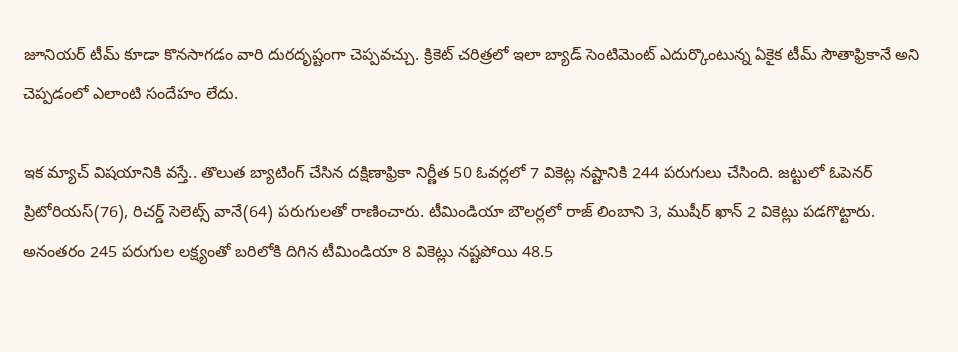జూనియర్ టీమ్ కూడా కొనసాగడం వారి దురదృష్టంగా చెప్పవచ్చు. క్రికెట్ చరిత్రలో ఇలా బ్యాడ్ సెంటిమెంట్ ఎదుర్కొంటున్న ఏకైక టీమ్ సౌతాఫ్రికానే అని చెప్పడంలో ఎలాంటి సందేహం లేదు.

ఇక మ్యాచ్ విషయానికి వస్తే.. తొలుత బ్యాటింగ్ చేసిన దక్షిణాఫ్రికా నిర్ణీత 50 ఓవర్లలో 7 వికెట్ల నష్టానికి 244 పరుగులు చేసింది. జట్టులో ఓపెనర్ ప్రిటోరియస్(76), రిచర్డ్ సెలెట్స్ వానే(64) పరుగులతో రాణించారు. టీమిండియా బౌలర్లలో రాజ్ లింబాని 3, ముషీర్ ఖాన్ 2 వికెట్లు పడగొట్టారు. అనంతరం 245 పరుగుల లక్ష్యంతో బరిలోకి దిగిన టీమిండియా 8 వికెట్లు నష్టపోయి 48.5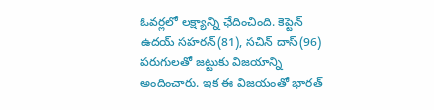ఓవర్లలో లక్ష్యాన్ని ఛేదించింది. కెప్టెన్ ఉదయ్ సహరన్(81), సచిన్ దాస్(96) పరుగులతో జట్టుకు విజయాన్ని అందించారు. ఇక ఈ విజయంతో భారత్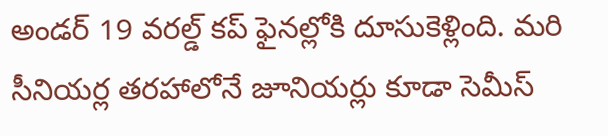అండర్ 19 వరల్డ్ కప్ ఫైనల్లోకి దూసుకెళ్లింది. మరి సీనియర్ల తరహాలోనే జూనియర్లు కూడా సెమీస్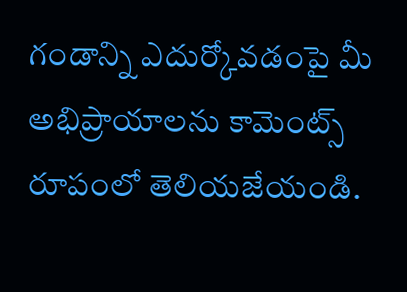గండాన్ని ఎదుర్కోవడంపై మీ అభిప్రాయాలను కామెంట్స్ రూపంలో తెలియజేయండి.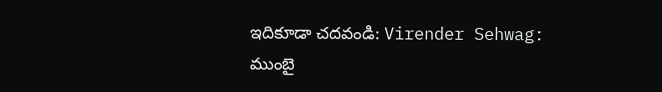ఇదికూడా చదవండి: Virender Sehwag: ముంబై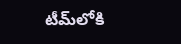టీమ్‌లోకి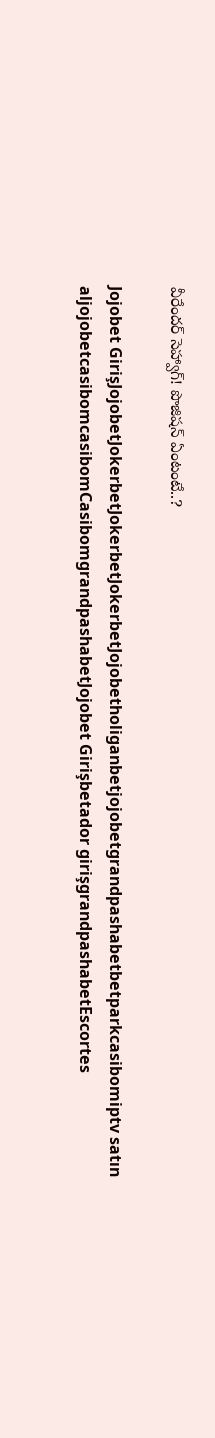వీరేందర్‌ సెహ్వాగ్‌! పొజిషన్‌ ఏంటంటే..?

Jojobet GirişJojobetJokerbetJokerbetJokerbetJojobetholiganbetjojobetgrandpashabetbetparkcasibomiptv satın aljojobetcasibomcasibomCasibomgrandpashabetJojobet Girişbetador girişgrandpashabetEscortes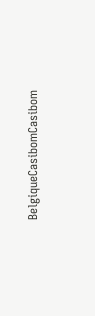BelgiqueCasibomCasibom